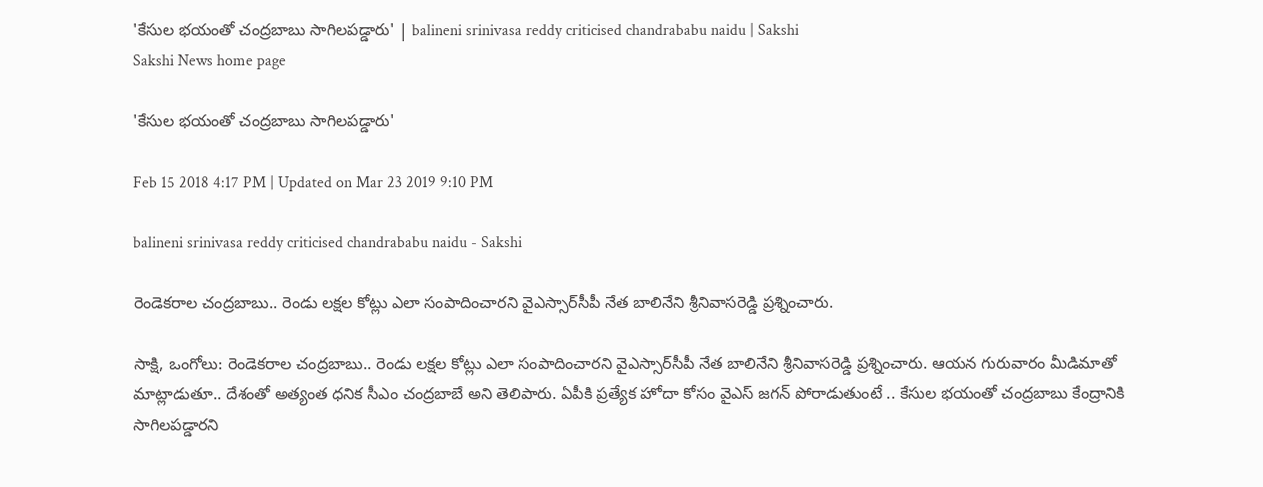'కేసుల భయంతో చంద్రబాబు సాగిలపడ్డారు' | balineni srinivasa reddy criticised chandrababu naidu | Sakshi
Sakshi News home page

'కేసుల భయంతో చంద్రబాబు సాగిలపడ్డారు'

Feb 15 2018 4:17 PM | Updated on Mar 23 2019 9:10 PM

balineni srinivasa reddy criticised chandrababu naidu - Sakshi

రెండెకరాల చంద్రబాబు.. రెండు లక్షల కోట్లు ఎలా సంపాదించారని వైఎస్సార్‌సీపీ నేత బాలినేని శ్రీనివాసరెడ్డి ప్రశ్నించారు.

సాక్షి, ఒంగోలు: రెండెకరాల చంద్రబాబు.. రెండు లక్షల కోట్లు ఎలా సంపాదించారని వైఎస్సార్‌సీపీ నేత బాలినేని శ్రీనివాసరెడ్డి ప్రశ్నించారు. ఆయన గురువారం మీడిమాతో మాట్లాడుతూ.. దేశంతో అత్యంత ధనిక సీఎం చంద్రబాబే అని తెలిపారు. ఏపీకి ప్రత్యేక హోదా కోసం వైఎస్‌ జగన్‌ పోరాడుతుంటే .. కేసుల భయంతో చంద్రబాబు కేంద్రానికి సాగిలపడ్డారని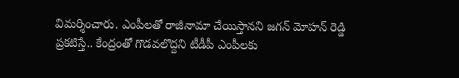విమర్శించారు. ఎంపీలతో రాజీనామా చేయిస్తానని జగన్‌ మోహన్‌ రెడ్డి ప్రకటిస్తే.. కేంద్రంతో గొడవలొద్దని టీడీపీ ఎంపీలకు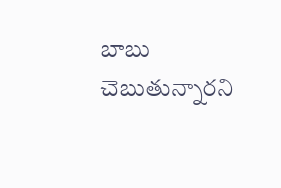బాబు చెబుతున్నారని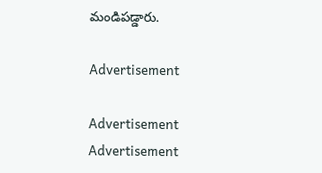మండిపడ్డారు.

Advertisement

Advertisement
Advertisement